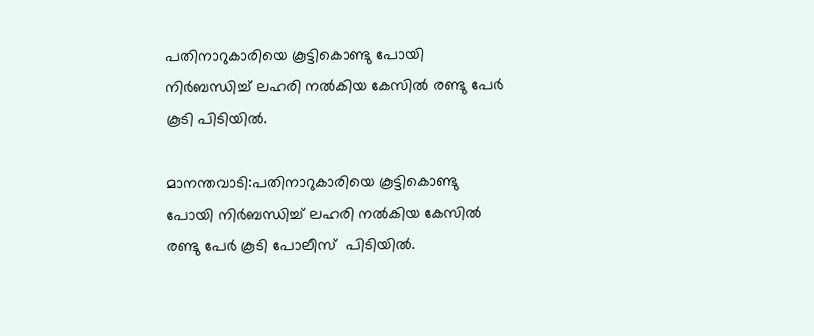പതിനാറുകാരിയെ കൂട്ടികൊണ്ടു പോയി നിര്‍ബന്ധിച്ച് ലഹരി നല്‍കിയ കേസില്‍ രണ്ടു പേര്‍ കൂടി പിടിയില്‍.

മാനന്തവാടി:പതിനാറുകാരിയെ കൂട്ടികൊണ്ടു പോയി നിര്‍ബന്ധിച്ച് ലഹരി നല്‍കിയ കേസില്‍ രണ്ടു പേര്‍ കൂടി പോലീസ്  പിടിയില്‍.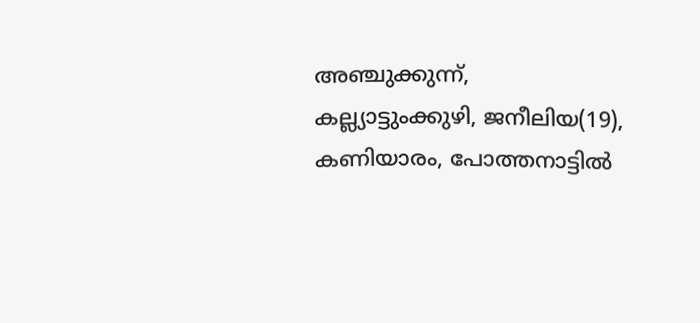അഞ്ചുക്കുന്ന്, കല്ല്യാട്ടുംക്കുഴി, ജനീലിയ(19), കണിയാരം, പോത്തനാട്ടില്‍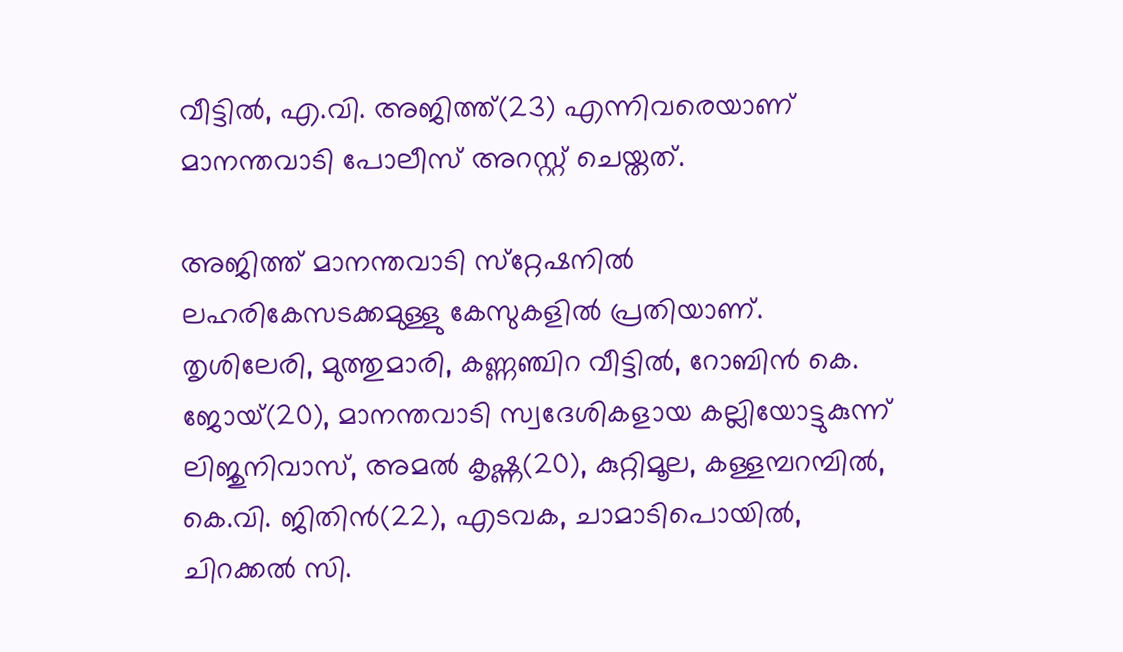വീട്ടില്‍, എ.വി. അജിത്ത്(23) എന്നിവരെയാണ് മാനന്തവാടി പോലീസ് അറസ്റ്റ് ചെയ്തത്.

അജിത്ത് മാനന്തവാടി സ്‌റ്റേഷനില്‍ ലഹരികേസടക്കമുള്ളു കേസുകളില്‍ പ്രതിയാണ്. തൃശിലേരി, മുത്തുമാരി, കണ്ണഞ്ചിറ വീട്ടില്‍, റോബിന്‍ കെ. ജോയ്(20), മാനന്തവാടി സ്വദേശികളായ കല്ലിയോട്ടുകുന്ന് ലിജുനിവാസ്, അമല്‍ കൃഷ്ണ(20), കുറ്റിമൂല, കള്ളമ്പറമ്പില്‍, കെ.വി. ജിതിന്‍(22), എടവക, ചാമാടിപൊയില്‍, ചിറക്കല്‍ സി.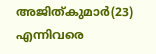അജിത്കുമാര്‍(23) എന്നിവരെ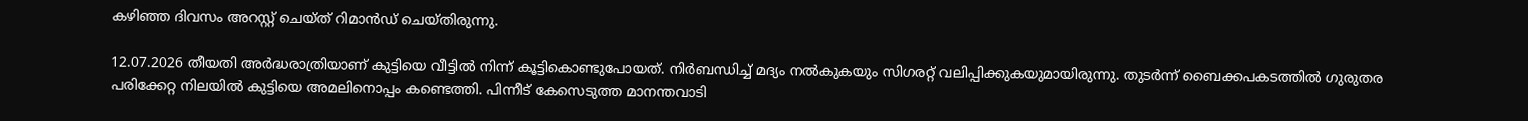കഴിഞ്ഞ ദിവസം അറസ്റ്റ് ചെയ്ത് റിമാന്‍ഡ് ചെയ്തിരുന്നു.

12.07.2026 തീയതി അര്‍ദ്ധരാത്രിയാണ് കുട്ടിയെ വീട്ടില്‍ നിന്ന് കൂട്ടികൊണ്ടുപോയത്. നിര്‍ബന്ധിച്ച് മദ്യം നല്‍കുകയും സിഗരറ്റ് വലിപ്പിക്കുകയുമായിരുന്നു. തുടര്‍ന്ന് ബൈക്കപകടത്തില്‍ ഗുരുതര പരിക്കേറ്റ നിലയില്‍ കുട്ടിയെ അമലിനൊപ്പം കണ്ടെത്തി. പിന്നീട് കേസെടുത്ത മാനന്തവാടി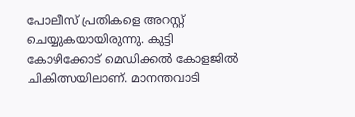പോലീസ് പ്രതികളെ അറസ്റ്റ് ചെയ്യുകയായിരുന്നു. കുട്ടി കോഴിക്കോട് മെഡിക്കല്‍ കോളജില്‍ ചികിത്സയിലാണ്. മാനന്തവാടി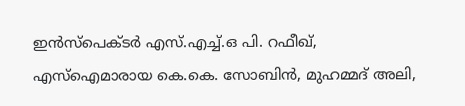ഇന്‍സ്പെക്ടര്‍ എസ്.എച്ച്.ഒ പി. റഫീഖ്, എസ്ഐമാരായ കെ.കെ. സോബിന്‍, മുഹമ്മദ് അലി,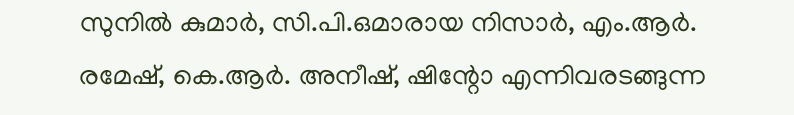സുനില്‍ കുമാര്‍, സി.പി.ഒമാരായ നിസാര്‍, എം.ആര്‍. രമേഷ്, കെ.ആര്‍. അനീഷ്, ഷിന്റോ എന്നിവരടങ്ങുന്ന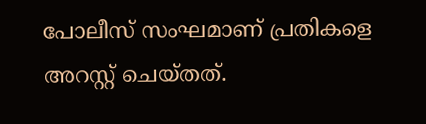പോലീസ് സംഘമാണ് പ്രതികളെ അറസ്റ്റ് ചെയ്തത്.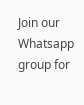Join our Whatsapp group for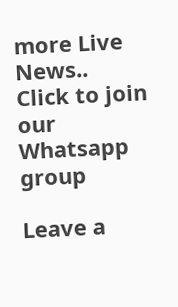more Live News..
Click to join our Whatsapp group

Leave a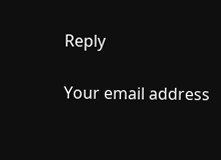Reply

Your email address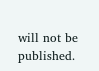will not be published.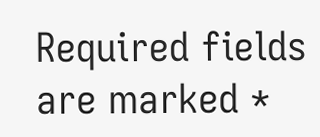Required fields are marked *